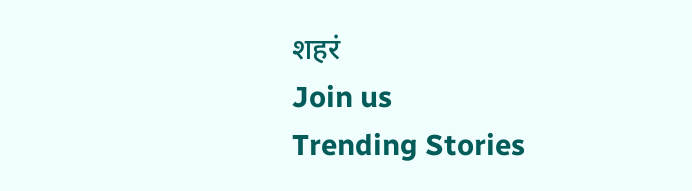शहरं
Join us
Trending Stories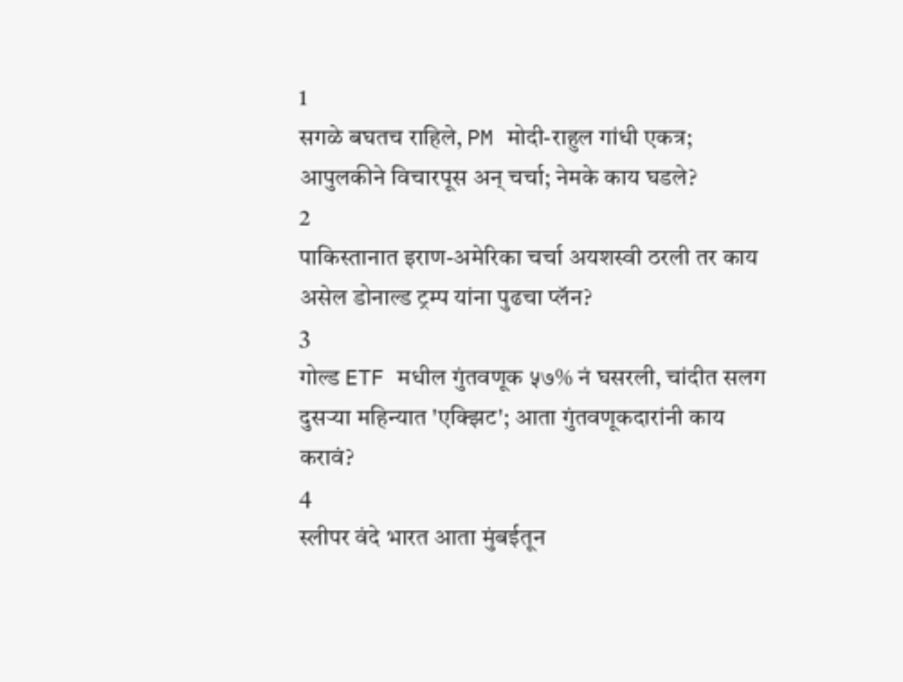1
सगळे बघतच राहिले, PM मोदी-राहुल गांधी एकत्र; आपुलकीने विचारपूस अन् चर्चा; नेमके काय घडले?
2
पाकिस्तानात इराण-अमेरिका चर्चा अयशस्वी ठरली तर काय असेल डोनाल्ड ट्रम्प यांना पुढचा प्लॅन?
3
गोल्ड ETF मधील गुंतवणूक ५७% नं घसरली, चांदीत सलग दुसऱ्या महिन्यात 'एक्झिट'; आता गुंतवणूकदारांनी काय करावं?
4
स्लीपर वंदे भारत आता मुंबईतून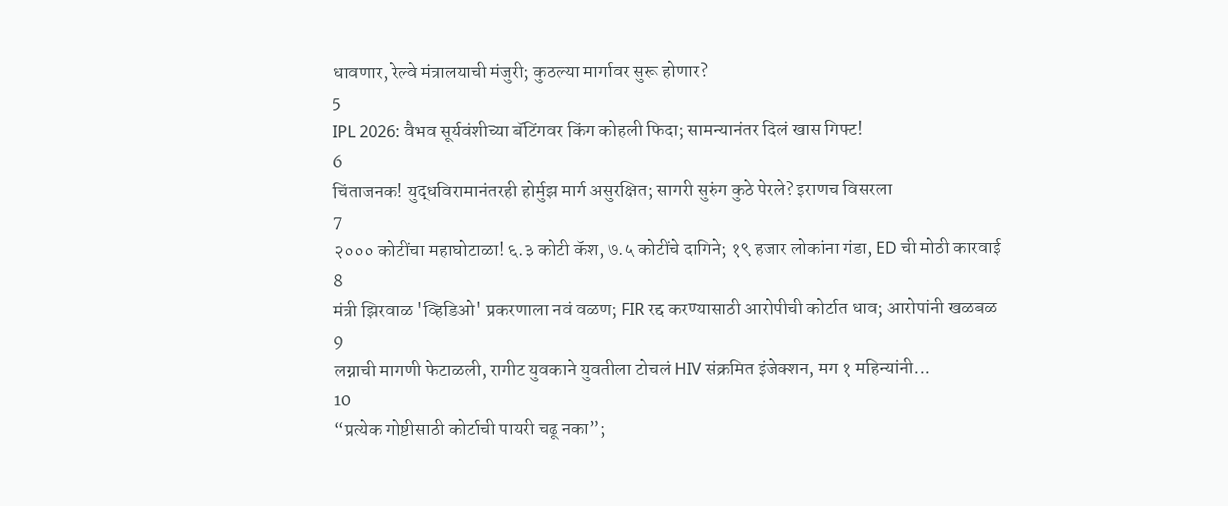धावणार, रेल्वे मंत्रालयाची मंजुरी; कुठल्या मार्गावर सुरू होणार?
5
IPL 2026: वैभव सूर्यवंशीच्या बॅटिंगवर किंग कोहली फिदा; सामन्यानंतर दिलं खास गिफ्ट!
6
चिंताजनक! युद्धविरामानंतरही होर्मुझ मार्ग असुरक्षित; सागरी सुरुंग कुठे पेरले? इराणच विसरला
7
२००० कोटींचा महाघोटाळा! ६.३ कोटी कॅश, ७.५ कोटींचे दागिने; १९ हजार लोकांना गंडा, ED ची मोठी कारवाई
8
मंत्री झिरवाळ 'व्हिडिओ' प्रकरणाला नवं वळण; FIR रद्द करण्यासाठी आरोपीची कोर्टात धाव; आरोपांनी खळबळ
9
लग्नाची मागणी फेटाळली, रागीट युवकाने युवतीला टोचलं HIV संक्रमित इंजेक्शन, मग १ महिन्यांनी...
10
“प्रत्येक गोष्टीसाठी कोर्टाची पायरी चढू नका”;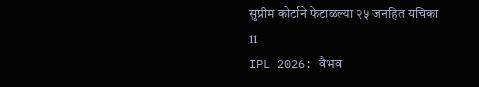सुप्रीम कोर्टाने फेटाळल्या २५ जनहित यचिका
11
IPL 2026: वैभव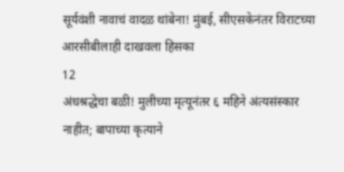सूर्यवंशी नावाचं वादळ थांबेना! मुंबई, सीएसकेनंतर विराटच्या आरसीबीलाही दाखवला हिसका
12
अंधश्रद्धेचा बळी! मुलीच्या मृत्यूनंतर ६ महिने अंत्यसंस्कार नाहीत; बापाच्या कृत्याने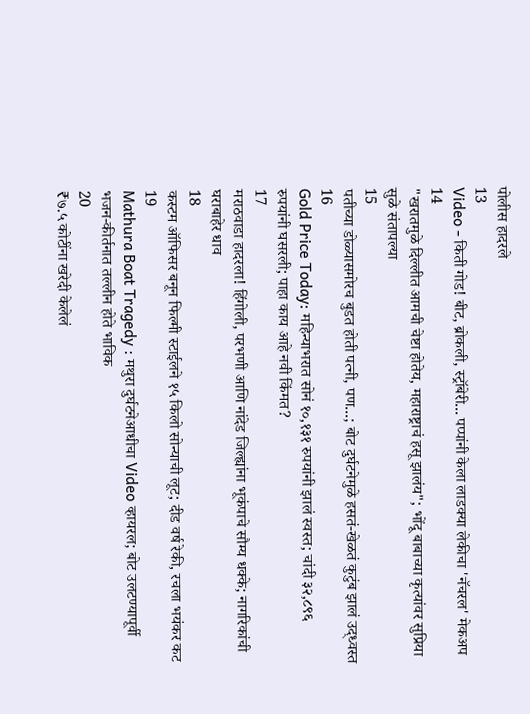पोलीस हादरले
13
Video - किती गोड! बीट, ब्रोकली, स्ट्रॉबेरी... पप्पांनी केला लाडक्या लेकीचा 'नॅचरल' मेकअप
14
"खरातमुळे दिल्लीत आमची चेष्टा होतेय, महाराष्ट्राचं हसू झालंय"; भोंदू बाबाच्या कृत्यांवर सुप्रिया सुळे संतापल्या
15
पतीच्या डोळ्यासमोरच बुडत होती पत्नी, पण...; बोट दुर्घटनेमुळे हसतं-खेळतं कुटुंब झालं उद्ध्वस्त
16
Gold Price Today: महिन्याभरात सोनं १०,१३१ रुपयांनी झालं स्वस्त; चांदी ३२,८९६ रुपयांनी घसरली; पाहा काय आहे नवी किंमत?
17
मराठवाडा हादरला! हिंगोली, परभणी आणि नांदेड जिल्ह्यांना भूकंपाचे सौम्य धक्के; नागरिकांची घराबाहेर धाव
18
कस्टम ऑफिसर बनून फिल्मी स्टाईलने १५ किलो सोन्याची लूट; दीड वर्ष रेकी, रचला भयंकर कट
19
Mathura Boat Tragedy : मथुरा दुर्घटनेआधीचा Video व्हायरल; बोट उलटण्यापूर्वी भजन-कीर्तनात तल्लीन होते भाविक
20
₹७.५ कोटींना खरेदी केलेलं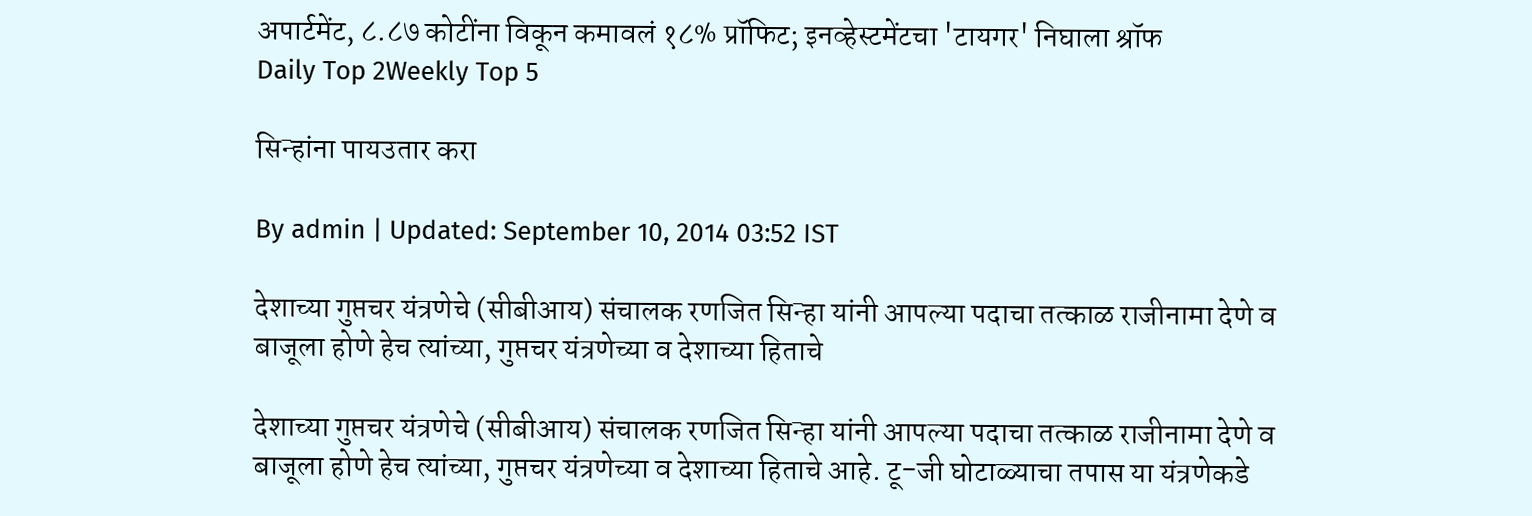अपार्टमेंट, ८.८७ कोटींना विकून कमावलं १८% प्रॉफिट; इनव्हेस्टमेंटचा 'टायगर' निघाला श्रॉफ
Daily Top 2Weekly Top 5

सिन्हांना पायउतार करा

By admin | Updated: September 10, 2014 03:52 IST

देशाच्या गुप्तचर यंत्रणेचे (सीबीआय) संचालक रणजित सिन्हा यांनी आपल्या पदाचा तत्काळ राजीनामा देणे व बाजूला होणे हेच त्यांच्या, गुप्तचर यंत्रणेच्या व देशाच्या हिताचे

देशाच्या गुप्तचर यंत्रणेचे (सीबीआय) संचालक रणजित सिन्हा यांनी आपल्या पदाचा तत्काळ राजीनामा देणे व बाजूला होणे हेच त्यांच्या, गुप्तचर यंत्रणेच्या व देशाच्या हिताचे आहे. टू-जी घोटाळ्याचा तपास या यंत्रणेकडे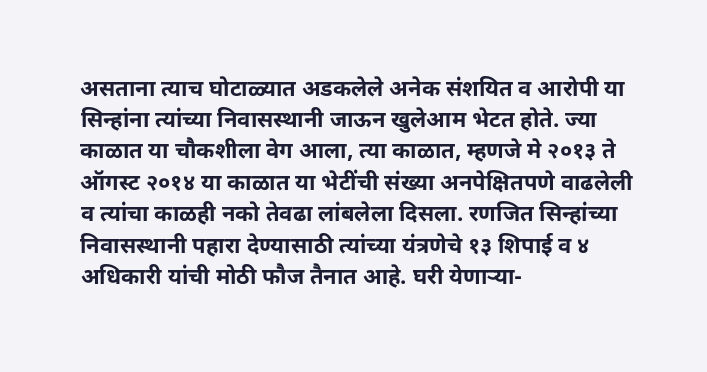असताना त्याच घोटाळ्यात अडकलेले अनेक संशयित व आरोपी या सिन्हांना त्यांच्या निवासस्थानी जाऊन खुलेआम भेटत होते. ज्या काळात या चौकशीला वेग आला, त्या काळात, म्हणजे मे २०१३ ते ऑगस्ट २०१४ या काळात या भेटींची संख्या अनपेक्षितपणे वाढलेली व त्यांचा काळही नको तेवढा लांबलेला दिसला. रणजित सिन्हांच्या निवासस्थानी पहारा देण्यासाठी त्यांच्या यंत्रणेचे १३ शिपाई व ४ अधिकारी यांची मोठी फौज तैनात आहे. घरी येणाऱ्या-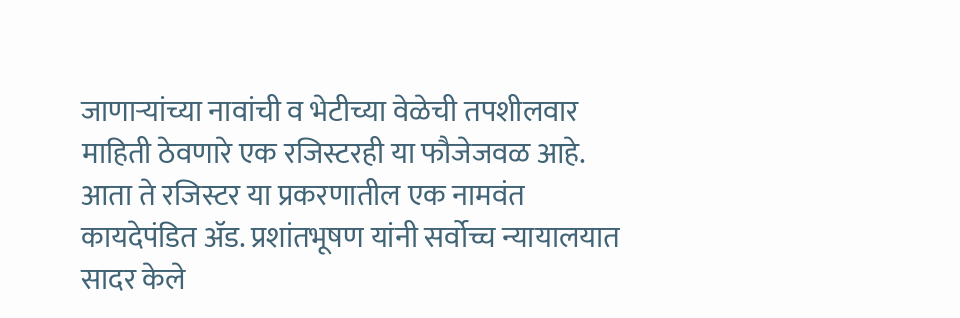जाणाऱ्यांच्या नावांची व भेटीच्या वेळेची तपशीलवार माहिती ठेवणारे एक रजिस्टरही या फौजेजवळ आहे. आता ते रजिस्टर या प्रकरणातील एक नामवंत कायदेपंडित अ‍ॅड. प्रशांतभूषण यांनी सर्वोच्च न्यायालयात सादर केले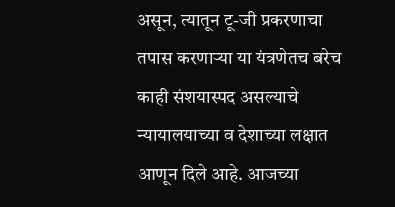असून, त्यातून टू-जी प्रकरणाचा तपास करणाऱ्या या यंत्रणेतच बरेच काही संशयास्पद असल्याचे न्यायालयाच्या व देशाच्या लक्षात आणून दिले आहे. आजच्या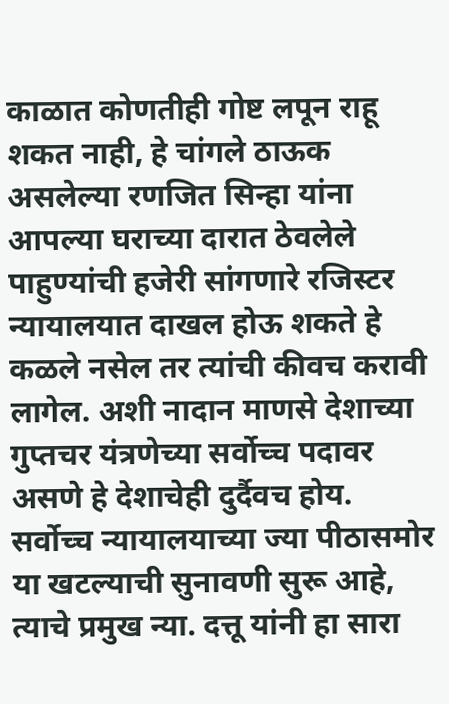काळात कोणतीही गोष्ट लपून राहू शकत नाही, हे चांगले ठाऊक असलेल्या रणजित सिन्हा यांना आपल्या घराच्या दारात ठेवलेले पाहुण्यांची हजेरी सांगणारे रजिस्टर न्यायालयात दाखल होऊ शकते हे कळले नसेल तर त्यांची कीवच करावी लागेल. अशी नादान माणसे देशाच्या गुप्तचर यंत्रणेच्या सर्वोच्च पदावर असणे हे देशाचेही दुर्दैवच होय. सर्वोच्च न्यायालयाच्या ज्या पीठासमोर या खटल्याची सुनावणी सुरू आहे, त्याचे प्रमुख न्या. दत्तू यांनी हा सारा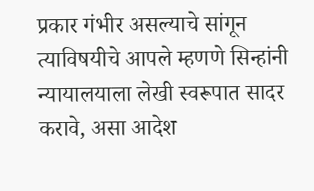प्रकार गंभीर असल्याचे सांगून त्याविषयीचे आपले म्हणणे सिन्हांनी न्यायालयाला लेखी स्वरूपात सादर करावे, असा आदेश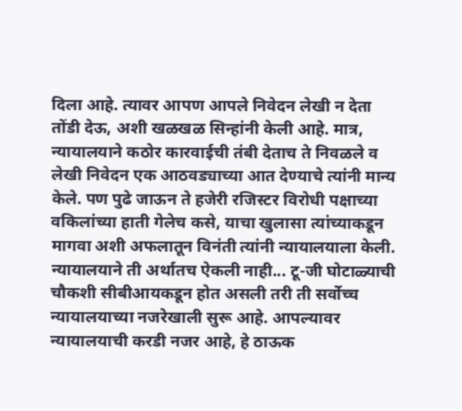दिला आहे. त्यावर आपण आपले निवेदन लेखी न देता तोंडी देऊ, अशी खळखळ सिन्हांनी केली आहे. मात्र, न्यायालयाने कठोर कारवाईची तंबी देताच ते निवळले व लेखी निवेदन एक आठवड्याच्या आत देण्याचे त्यांनी मान्य केले. पण पुढे जाऊन ते हजेरी रजिस्टर विरोधी पक्षाच्या वकिलांच्या हाती गेलेच कसे, याचा खुलासा त्यांच्याकडून मागवा अशी अफलातून विनंती त्यांनी न्यायालयाला केली. न्यायालयाने ती अर्थातच ऐकली नाही... टू-जी घोटाळ्याची चौकशी सीबीआयकडून होत असली तरी ती सर्वोच्च न्यायालयाच्या नजरेखाली सुरू आहे. आपल्यावर न्यायालयाची करडी नजर आहे, हे ठाऊक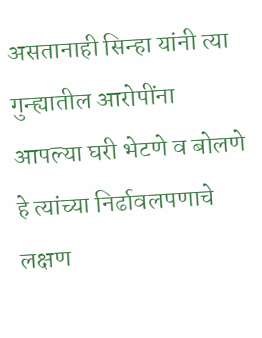असतानाही सिन्हा यांनी त्या गुन्ह्यातील आरोपींना आपल्या घरी भेटणे व बोलणे हे त्यांच्या निर्ढावलपणाचे लक्षण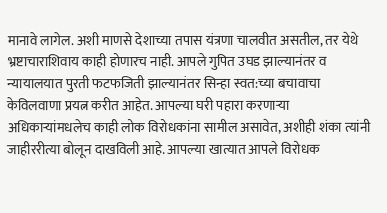मानावे लागेल. अशी माणसे देशाच्या तपास यंत्रणा चालवीत असतील, तर येथे भ्रष्टाचाराशिवाय काही होणारच नाही. आपले गुपित उघड झाल्यानंतर व न्यायालयात पुरती फटफजिती झाल्यानंतर सिन्हा स्वत:च्या बचावाचा केविलवाणा प्रयत्न करीत आहेत. आपल्या घरी पहारा करणाऱ्या अधिकाऱ्यांमधलेच काही लोक विरोधकांना सामील असावेत, अशीही शंका त्यांनी जाहीररीत्या बोलून दाखविली आहे. आपल्या खात्यात आपले विरोधक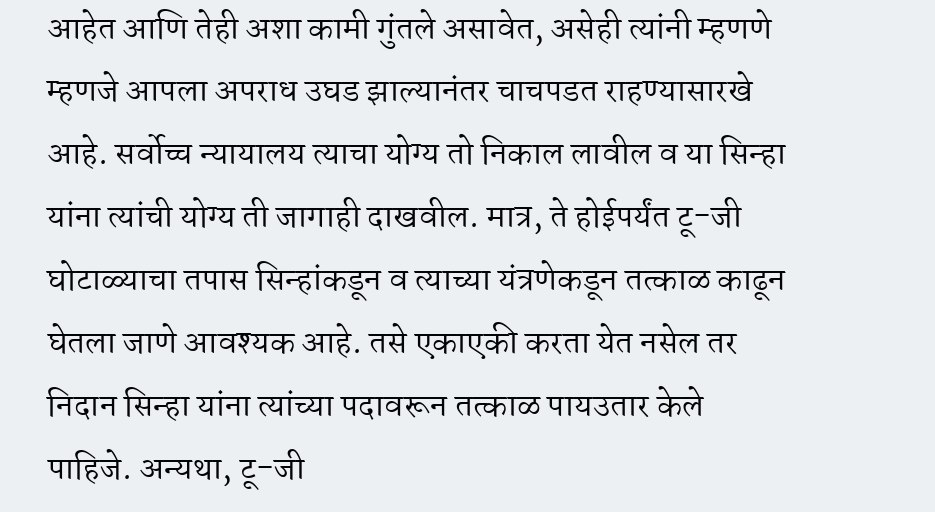आहेत आणि तेही अशा कामी गुंतले असावेत, असेही त्यांनी म्हणणे म्हणजे आपला अपराध उघड झाल्यानंतर चाचपडत राहण्यासारखे आहे. सर्वोच्च न्यायालय त्याचा योग्य तो निकाल लावील व या सिन्हा यांना त्यांची योग्य ती जागाही दाखवील. मात्र, ते होईपर्यंत टू-जी घोटाळ्याचा तपास सिन्हांकडून व त्याच्या यंत्रणेकडून तत्काळ काढून घेतला जाणे आवश्यक आहे. तसे एकाएकी करता येत नसेल तर निदान सिन्हा यांना त्यांच्या पदावरून तत्काळ पायउतार केले पाहिजे. अन्यथा, टू-जी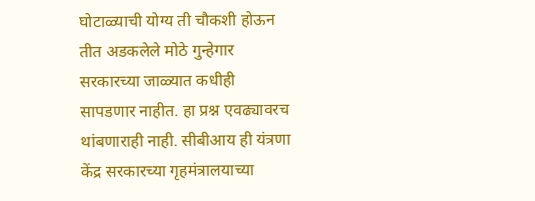घोटाळ्याची योग्य ती चौकशी होऊन तीत अडकलेले मोठे गुन्हेगार सरकारच्या जाळ्यात कधीही सापडणार नाहीत. हा प्रश्न एवढ्यावरच थांबणाराही नाही. सीबीआय ही यंत्रणा केंद्र सरकारच्या गृहमंत्रालयाच्या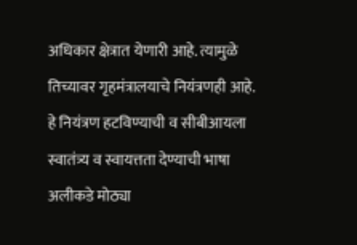अधिकार क्षेत्रात येणारी आहे. त्यामुळे तिच्यावर गृहमंत्रालयाचे नियंत्रणही आहे. हे नियंत्रण हटविण्याची व सीबीआयला स्वातंत्र्य व स्वायत्तता देण्याची भाषा अलीकडे मोठ्या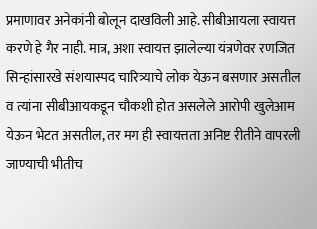प्रमाणावर अनेकांनी बोलून दाखविली आहे. सीबीआयला स्वायत्त करणे हे गैर नाही. मात्र, अशा स्वायत्त झालेल्या यंत्रणेवर रणजित सिन्हांसारखे संशयास्पद चारित्र्याचे लोक येऊन बसणार असतील व त्यांना सीबीआयकडून चौकशी होत असलेले आरोपी खुलेआम येऊन भेटत असतील, तर मग ही स्वायत्तता अनिष्ट रीतीने वापरली जाण्याची भीतीच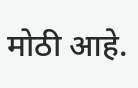मोठी आहे.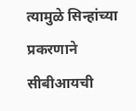त्यामुळे सिन्हांच्या प्रकरणाने सीबीआयची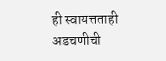ही स्वायत्तताही अडचणीची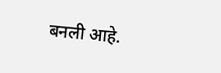बनली आहे.